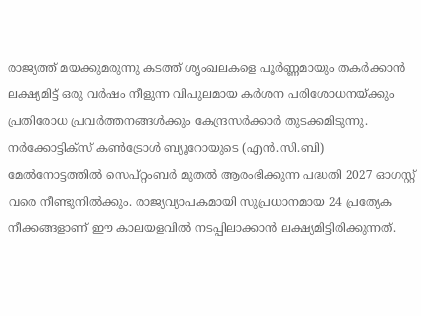രാജ്യത്ത് മയക്കുമരുന്നു കടത്ത് ശൃംഖലകളെ പൂർണ്ണമായും തകർക്കാൻ ലക്ഷ്യമിട്ട് ഒരു വർഷം നീളുന്ന വിപുലമായ കർശന പരിശോധനയ്ക്കും പ്രതിരോധ പ്രവർത്തനങ്ങൾക്കും കേന്ദ്രസർക്കാർ തുടക്കമിടുന്നു. നർക്കോട്ടിക്സ് കൺട്രോൾ ബ്യൂറോയുടെ (എൻ.സി.ബി) മേൽനോട്ടത്തിൽ സെപ്റ്റംബർ മുതൽ ആരംഭിക്കുന്ന പദ്ധതി 2027 ഓഗസ്റ്റ് വരെ നീണ്ടുനിൽക്കും. രാജ്യവ്യാപകമായി സുപ്രധാനമായ 24 പ്രത്യേക നീക്കങ്ങളാണ് ഈ കാലയളവിൽ നടപ്പിലാക്കാൻ ലക്ഷ്യമിട്ടിരിക്കുന്നത്.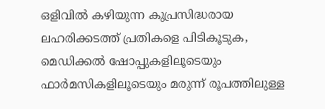ഒളിവിൽ കഴിയുന്ന കുപ്രസിദ്ധരായ ലഹരിക്കടത്ത് പ്രതികളെ പിടികൂടുക, മെഡിക്കൽ ഷോപ്പുകളിലൂടെയും ഫാർമസികളിലൂടെയും മരുന്ന് രൂപത്തിലുള്ള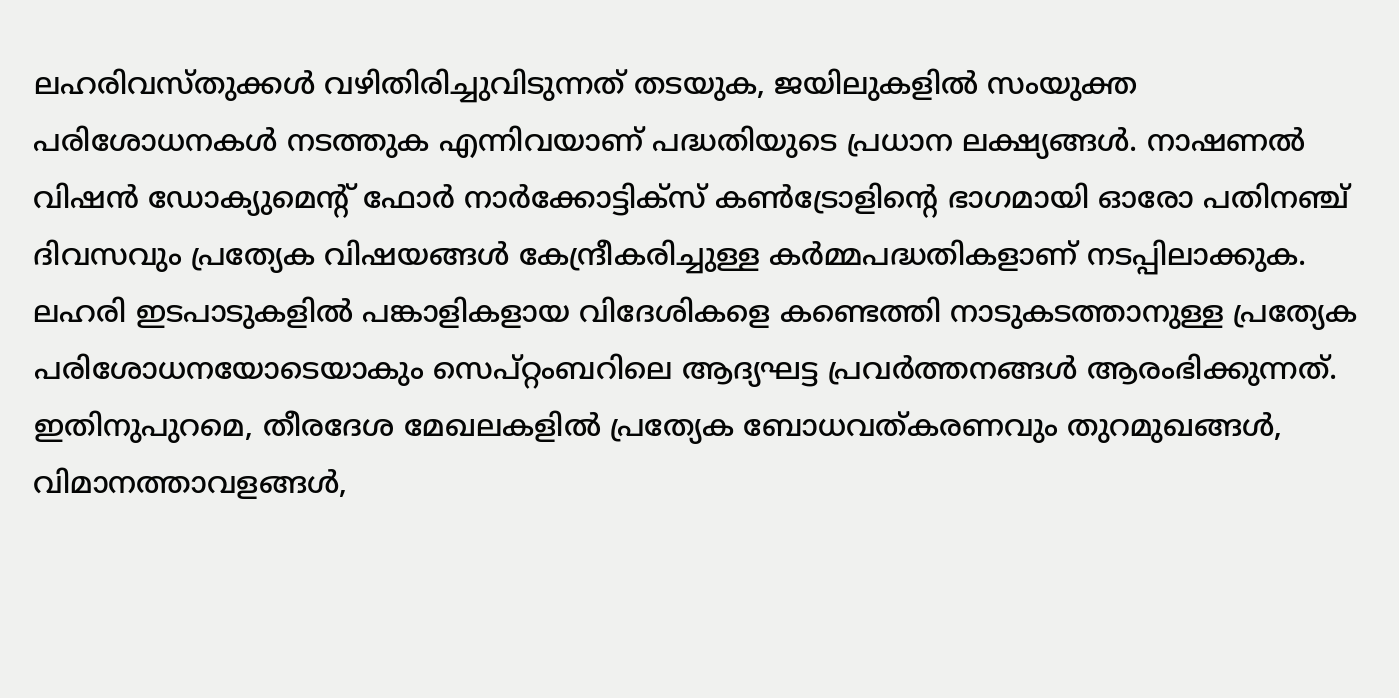ലഹരിവസ്തുക്കൾ വഴിതിരിച്ചുവിടുന്നത് തടയുക, ജയിലുകളിൽ സംയുക്ത പരിശോധനകൾ നടത്തുക എന്നിവയാണ് പദ്ധതിയുടെ പ്രധാന ലക്ഷ്യങ്ങൾ. നാഷണൽ വിഷൻ ഡോക്യുമെന്റ് ഫോർ നാർക്കോട്ടിക്സ് കൺട്രോളിന്റെ ഭാഗമായി ഓരോ പതിനഞ്ച് ദിവസവും പ്രത്യേക വിഷയങ്ങൾ കേന്ദ്രീകരിച്ചുള്ള കർമ്മപദ്ധതികളാണ് നടപ്പിലാക്കുക.
ലഹരി ഇടപാടുകളിൽ പങ്കാളികളായ വിദേശികളെ കണ്ടെത്തി നാടുകടത്താനുള്ള പ്രത്യേക പരിശോധനയോടെയാകും സെപ്റ്റംബറിലെ ആദ്യഘട്ട പ്രവർത്തനങ്ങൾ ആരംഭിക്കുന്നത്. ഇതിനുപുറമെ, തീരദേശ മേഖലകളിൽ പ്രത്യേക ബോധവത്കരണവും തുറമുഖങ്ങൾ, വിമാനത്താവളങ്ങൾ,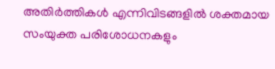അതിർത്തികൾ എന്നിവിടങ്ങളിൽ ശക്തമായ സംയുക്ത പരിശോധനകളും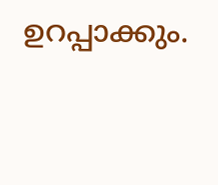ഉറപ്പാക്കും.